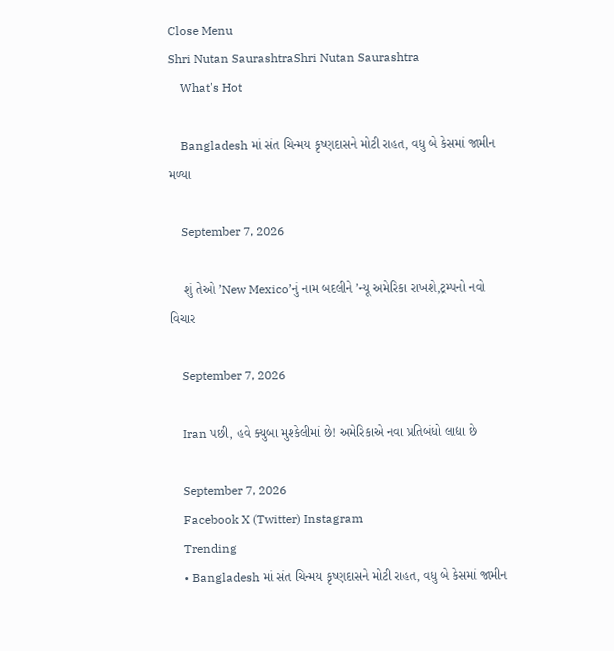Close Menu
Shri Nutan SaurashtraShri Nutan Saurashtra
    What's Hot

    Bangladesh માં સંત ચિન્મય કૃષ્ણદાસને મોટી રાહત, વધુ બે કેસમાં જામીન મળ્યા

    September 7, 2026

    શું તેઓ ’New Mexico’નું નામ બદલીને ’ન્યૂ અમેરિકા રાખશે,ટ્રમ્પનો નવો વિચાર

    September 7, 2026

    Iran પછી, હવે ક્યુબા મુશ્કેલીમાં છે! અમેરિકાએ નવા પ્રતિબંધો લાદ્યા છે

    September 7, 2026
    Facebook X (Twitter) Instagram
    Trending
    • Bangladesh માં સંત ચિન્મય કૃષ્ણદાસને મોટી રાહત, વધુ બે કેસમાં જામીન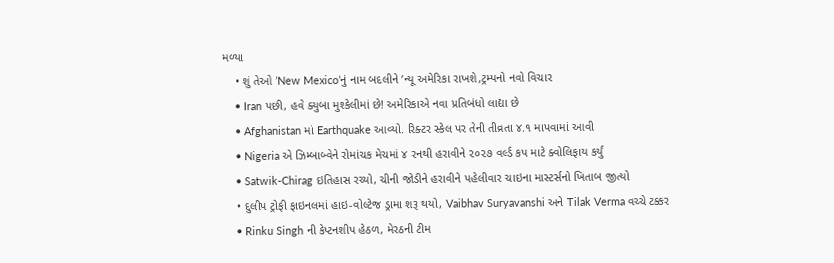મળ્યા
    • શું તેઓ ’New Mexico’નું નામ બદલીને ’ન્યૂ અમેરિકા રાખશે,ટ્રમ્પનો નવો વિચાર
    • Iran પછી, હવે ક્યુબા મુશ્કેલીમાં છે! અમેરિકાએ નવા પ્રતિબંધો લાદ્યા છે
    • Afghanistan માં Earthquake આવ્યો. રિક્ટર સ્કેલ પર તેની તીવ્રતા ૪.૧ માપવામાં આવી
    • Nigeria એ ઝિમ્બાબ્વેને રોમાંચક મેચમાં ૪ રનથી હરાવીને ૨૦૨૭ વર્લ્ડ કપ માટે ક્વોલિફાય કર્યું
    • Satwik-Chirag ઇતિહાસ રચ્યો, ચીની જોડીને હરાવીને પહેલીવાર ચાઇના માસ્ટર્સનો ખિતાબ જીત્યો
    • દુલીપ ટ્રોફી ફાઇનલમાં હાઇ-વોલ્ટેજ ડ્રામા શરૂ થયો, Vaibhav Suryavanshi અને Tilak Verma વચ્ચે ટક્કર
    • Rinku Singh ની કેપ્ટનશીપ હેઠળ, મેરઠની ટીમ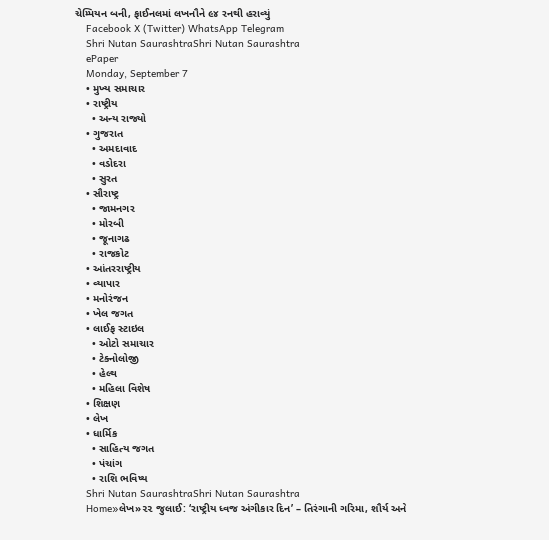ચેમ્પિયન બની, ફાઈનલમાં લખનૌને ૯૪ રનથી હરાવ્યું
    Facebook X (Twitter) WhatsApp Telegram
    Shri Nutan SaurashtraShri Nutan Saurashtra
    ePaper
    Monday, September 7
    • મુખ્ય સમાચાર
    • રાષ્ટ્રીય
      • અન્ય રાજ્યો
    • ગુજરાત
      • અમદાવાદ
      • વડોદરા
      • સુરત
    • સૌરાષ્ટ્ર
      • જામનગર
      • મોરબી
      • જૂનાગઢ
      • રાજકોટ
    • આંતરરાષ્ટ્રીય
    • વ્યાપાર
    • મનોરંજન
    • ખેલ જગત
    • લાઈફ સ્ટાઇલ
      • ઓટો સમાચાર
      • ટેક્નોલોજી
      • હેલ્થ
      • મહિલા વિશેષ
    • શિક્ષણ
    • લેખ
    • ધાર્મિક
      • સાહિત્ય જગત
      • પંચાંગ
      • રાશિ ભવિષ્ય
    Shri Nutan SaurashtraShri Nutan Saurashtra
    Home»લેખ»૨૨ જુલાઈ: ‘રાષ્ટ્રીય ધ્વજ અંગીકાર દિન’ – તિરંગાની ગરિમા, શૌર્ય અને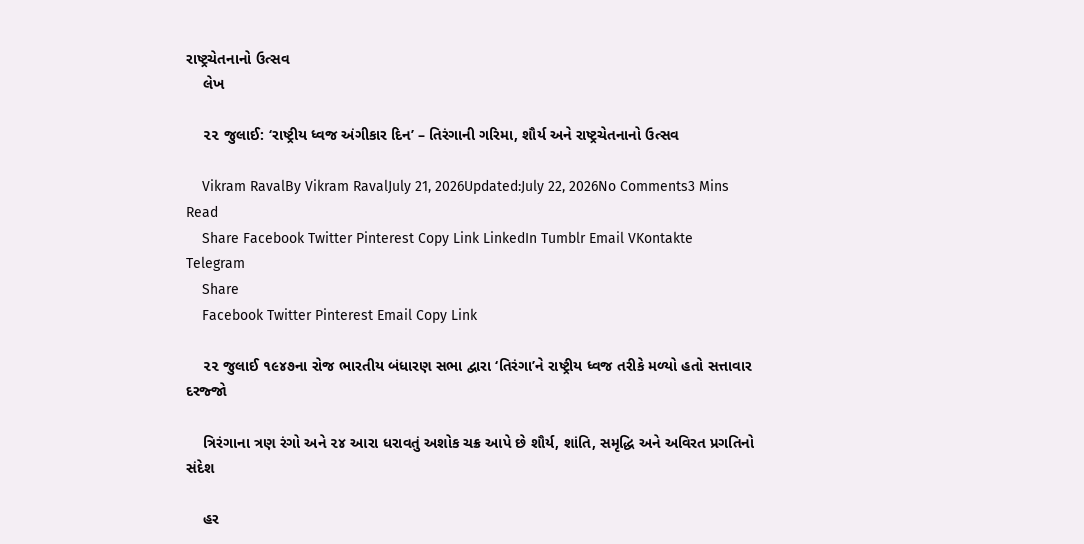રાષ્ટ્રચેતનાનો ઉત્સવ
    લેખ

    ૨૨ જુલાઈ: ‘રાષ્ટ્રીય ધ્વજ અંગીકાર દિન’ – તિરંગાની ગરિમા, શૌર્ય અને રાષ્ટ્રચેતનાનો ઉત્સવ

    Vikram RavalBy Vikram RavalJuly 21, 2026Updated:July 22, 2026No Comments3 Mins Read
    Share Facebook Twitter Pinterest Copy Link LinkedIn Tumblr Email VKontakte Telegram
    Share
    Facebook Twitter Pinterest Email Copy Link

    ૨૨ જુલાઈ ૧૯૪૭ના રોજ ભારતીય બંધારણ સભા દ્વારા ‘તિરંગા’ને રાષ્ટ્રીય ધ્વજ તરીકે મળ્યો હતો સત્તાવાર દરજ્જો

    ત્રિરંગાના ત્રણ રંગો અને ૨૪ આરા ધરાવતું અશોક ચક્ર આપે છે શૌર્ય, શાંતિ, સમૃદ્ધિ અને અવિરત પ્રગતિનો સંદેશ

    હર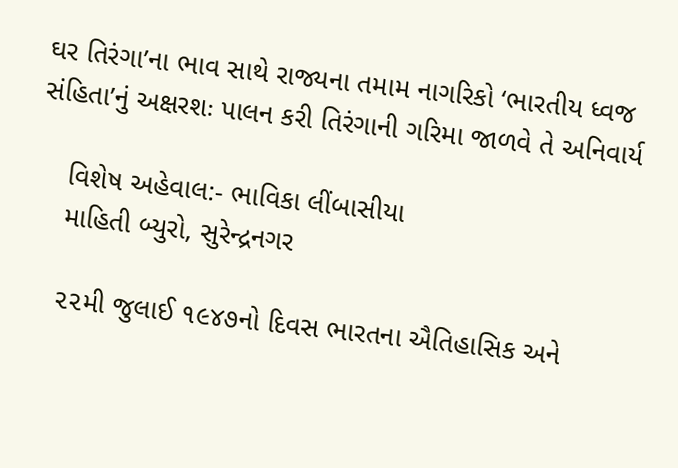ઘર તિરંગા’ના ભાવ સાથે રાજ્યના તમામ નાગરિકો ‘ભારતીય ધ્વજ સંહિતા’નું અક્ષરશઃ પાલન કરી તિરંગાની ગરિમા જાળવે તે અનિવાર્ય

    વિશેષ અહેવાલ:- ભાવિકા લીંબાસીયા
    માહિતી બ્યુરો, સુરેન્દ્રનગર

    ૨૨મી જુલાઈ ૧૯૪૭નો દિવસ ભારતના ઐતિહાસિક અને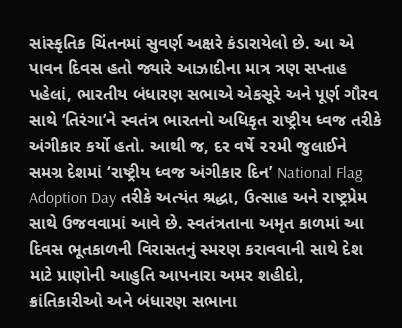સાંસ્કૃતિક ચિંતનમાં સુવર્ણ અક્ષરે કંડારાયેલો છે. આ એ પાવન દિવસ હતો જ્યારે આઝાદીના માત્ર ત્રણ સપ્તાહ પહેલાં, ભારતીય બંધારણ સભાએ એકસૂરે અને પૂર્ણ ગૌરવ સાથે ‘તિરંગા’ને સ્વતંત્ર ભારતનો અધિકૃત રાષ્ટ્રીય ધ્વજ તરીકે અંગીકાર કર્યો હતો. આથી જ, દર વર્ષે ૨૨મી જુલાઈને સમગ્ર દેશમાં ‘રાષ્ટ્રીય ધ્વજ અંગીકાર દિન’ National Flag Adoption Day તરીકે અત્યંત શ્રદ્ધા, ઉત્સાહ અને રાષ્ટ્રપ્રેમ સાથે ઉજવવામાં આવે છે. સ્વતંત્રતાના અમૃત કાળમાં આ દિવસ ભૂતકાળની વિરાસતનું સ્મરણ કરાવવાની સાથે દેશ માટે પ્રાણોની આહુતિ આપનારા અમર શહીદો, ક્રાંતિકારીઓ અને બંધારણ સભાના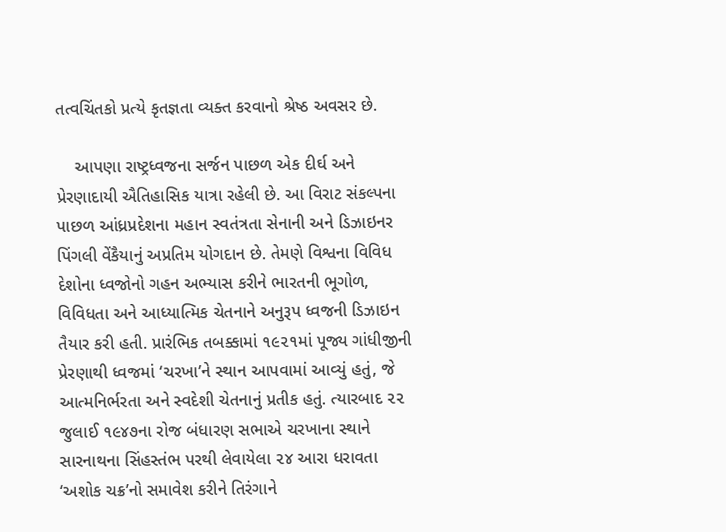તત્વચિંતકો પ્રત્યે કૃતજ્ઞતા વ્યક્ત કરવાનો શ્રેષ્ઠ અવસર છે.

    આપણા રાષ્ટ્રધ્વજના સર્જન પાછળ એક દીર્ઘ અને પ્રેરણાદાયી ઐતિહાસિક યાત્રા રહેલી છે. આ વિરાટ સંકલ્પના પાછળ આંધ્રપ્રદેશના મહાન સ્વતંત્રતા સેનાની અને ડિઝાઇનર પિંગલી વેંકૈયાનું અપ્રતિમ યોગદાન છે. તેમણે વિશ્વના વિવિધ દેશોના ધ્વજોનો ગહન અભ્યાસ કરીને ભારતની ભૂગોળ, વિવિધતા અને આધ્યાત્મિક ચેતનાને અનુરૂપ ધ્વજની ડિઝાઇન તૈયાર કરી હતી. પ્રારંભિક તબક્કામાં ૧૯૨૧માં પૂજ્ય ગાંધીજીની પ્રેરણાથી ધ્વજમાં ‘ચરખા’ને સ્થાન આપવામાં આવ્યું હતું, જે આત્મનિર્ભરતા અને સ્વદેશી ચેતનાનું પ્રતીક હતું. ત્યારબાદ ૨૨ જુલાઈ ૧૯૪૭ના રોજ બંધારણ સભાએ ચરખાના સ્થાને સારનાથના સિંહસ્તંભ પરથી લેવાયેલા ૨૪ આરા ધરાવતા ‘અશોક ચક્ર’નો સમાવેશ કરીને તિરંગાને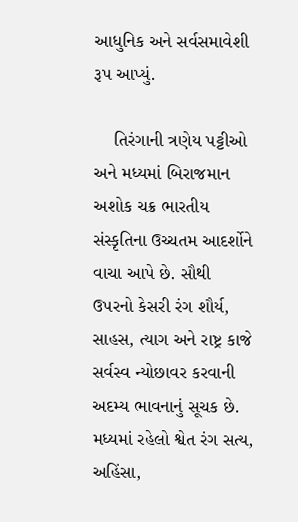આધુનિક અને સર્વસમાવેશી રૂપ આપ્યું.

    તિરંગાની ત્રણેય પટ્ટીઓ અને મધ્યમાં બિરાજમાન અશોક ચક્ર ભારતીય સંસ્કૃતિના ઉચ્ચતમ આદર્શોને વાચા આપે છે. સૌથી ઉપરનો કેસરી રંગ શૌર્ય, સાહસ, ત્યાગ અને રાષ્ટ્ર કાજે સર્વસ્વ ન્યોછાવર કરવાની અદમ્ય ભાવનાનું સૂચક છે. મધ્યમાં રહેલો શ્વેત રંગ સત્ય, અહિંસા,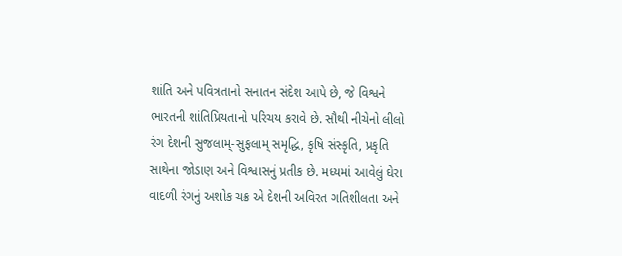શાંતિ અને પવિત્રતાનો સનાતન સંદેશ આપે છે, જે વિશ્વને ભારતની શાંતિપ્રિયતાનો પરિચય કરાવે છે. સૌથી નીચેનો લીલો રંગ દેશની સુજલામ્-સુફલામ્ સમૃદ્ધિ, કૃષિ સંસ્કૃતિ, પ્રકૃતિ સાથેના જોડાણ અને વિશ્વાસનું પ્રતીક છે. મધ્યમાં આવેલું ઘેરા વાદળી રંગનું અશોક ચક્ર એ દેશની અવિરત ગતિશીલતા અને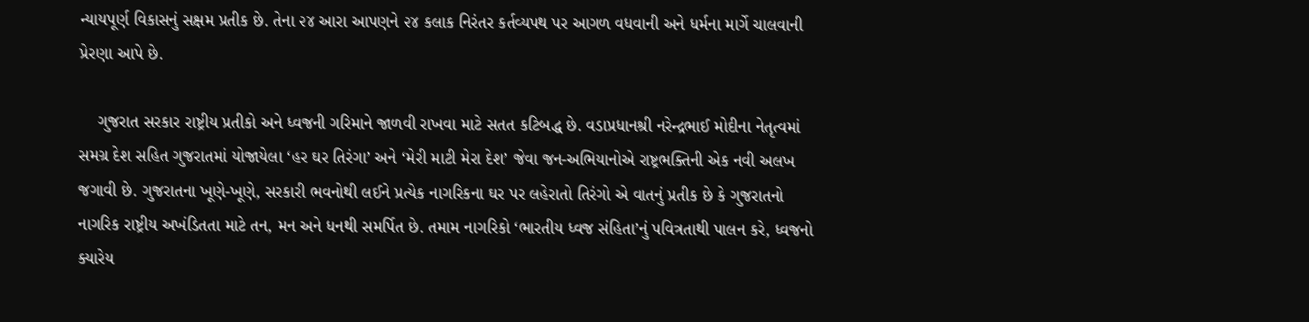ન્યાયપૂર્ણ વિકાસનું સક્ષમ પ્રતીક છે. તેના ૨૪ આરા આપણને ૨૪ કલાક નિરંતર કર્તવ્યપથ પર આગળ વધવાની અને ધર્મના માર્ગે ચાલવાની પ્રેરણા આપે છે.

    ગુજરાત સરકાર રાષ્ટ્રીય પ્રતીકો અને ધ્વજની ગરિમાને જાળવી રાખવા માટે સતત કટિબદ્ધ છે. વડાપ્રધાનશ્રી નરેન્દ્રભાઈ મોદીના નેતૃત્વમાં સમગ્ર દેશ સહિત ગુજરાતમાં યોજાયેલા ‘હર ઘર તિરંગા’ અને ‘મેરી માટી મેરા દેશ’ જેવા જન-અભિયાનોએ રાષ્ટ્રભક્તિની એક નવી અલખ જગાવી છે. ગુજરાતના ખૂણે-ખૂણે, સરકારી ભવનોથી લઈને પ્રત્યેક નાગરિકના ઘર પર લહેરાતો તિરંગો એ વાતનું પ્રતીક છે કે ગુજરાતનો નાગરિક રાષ્ટ્રીય અખંડિતતા માટે તન, મન અને ધનથી સમર્પિત છે. તમામ નાગરિકો ‘ભારતીય ધ્વજ સંહિતા’નું પવિત્રતાથી પાલન કરે, ધ્વજનો ક્યારેય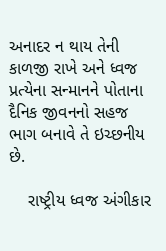અનાદર ન થાય તેની કાળજી રાખે અને ધ્વજ પ્રત્યેના સન્માનને પોતાના દૈનિક જીવનનો સહજ ભાગ બનાવે તે ઇચ્છનીય છે.

    રાષ્ટ્રીય ધ્વજ અંગીકાર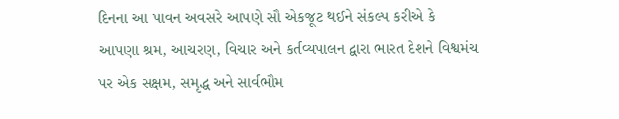દિનના આ પાવન અવસરે આપણે સૌ એકજૂટ થઈને સંકલ્પ કરીએ કે આપણા શ્રમ, આચરણ, વિચાર અને કર્તવ્યપાલન દ્વારા ભારત દેશને વિશ્વમંચ પર એક સક્ષમ, સમૃદ્ધ અને સાર્વભૌમ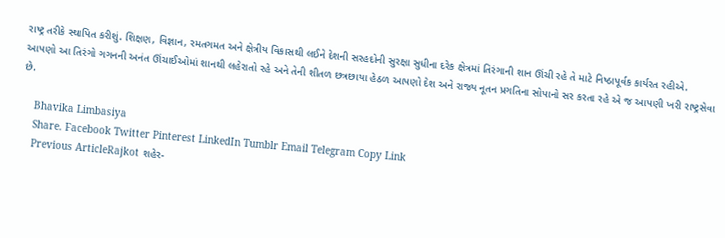રાષ્ટ્ર તરીકે સ્થાપિત કરીશું. શિક્ષણ, વિજ્ઞાન, રમતગમત અને ક્ષેત્રીય વિકાસથી લઈને દેશની સરહદોની સુરક્ષા સુધીના દરેક ક્ષેત્રમાં તિરંગાની શાન ઊંચી રહે તે માટે નિષ્ઠાપૂર્વક કાર્યરત રહીએ. આપણો આ તિરંગો ગગનની અનંત ઊંચાઈઓમાં શાનથી લહેરાતો રહે અને તેની શીતળ છત્રછાયા હેઠળ આપણો દેશ અને રાજ્ય નૂતન પ્રગતિના સોપાનો સર કરતા રહે એ જ આપણી ખરી રાષ્ટ્રસેવા છે.

    Bhavika Limbasiya
    Share. Facebook Twitter Pinterest LinkedIn Tumblr Email Telegram Copy Link
    Previous ArticleRajkot શહેર-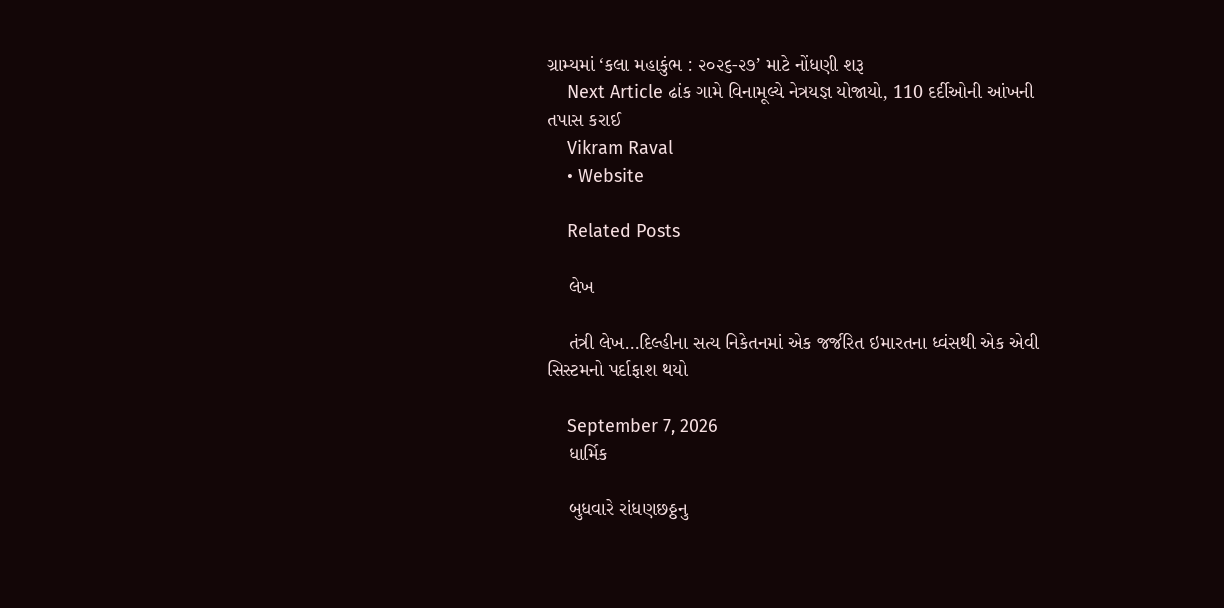ગ્રામ્યમાં ‘કલા મહાકુંભ : ૨૦૨૬-૨૭’ માટે નોંધણી શરૂ
    Next Article ઢાંક ગામે વિનામૂલ્યે નેત્રયજ્ઞ યોજાયો, 110 દર્દીઓની આંખની તપાસ કરાઈ
    Vikram Raval
    • Website

    Related Posts

    લેખ

    તંત્રી લેખ…દિલ્હીના સત્ય નિકેતનમાં એક જર્જરિત ઇમારતના ધ્વંસથી એક એવી સિસ્ટમનો પર્દાફાશ થયો

    September 7, 2026
    ધાર્મિક

    બુધવારે રાંધણછઠ્ઠનુ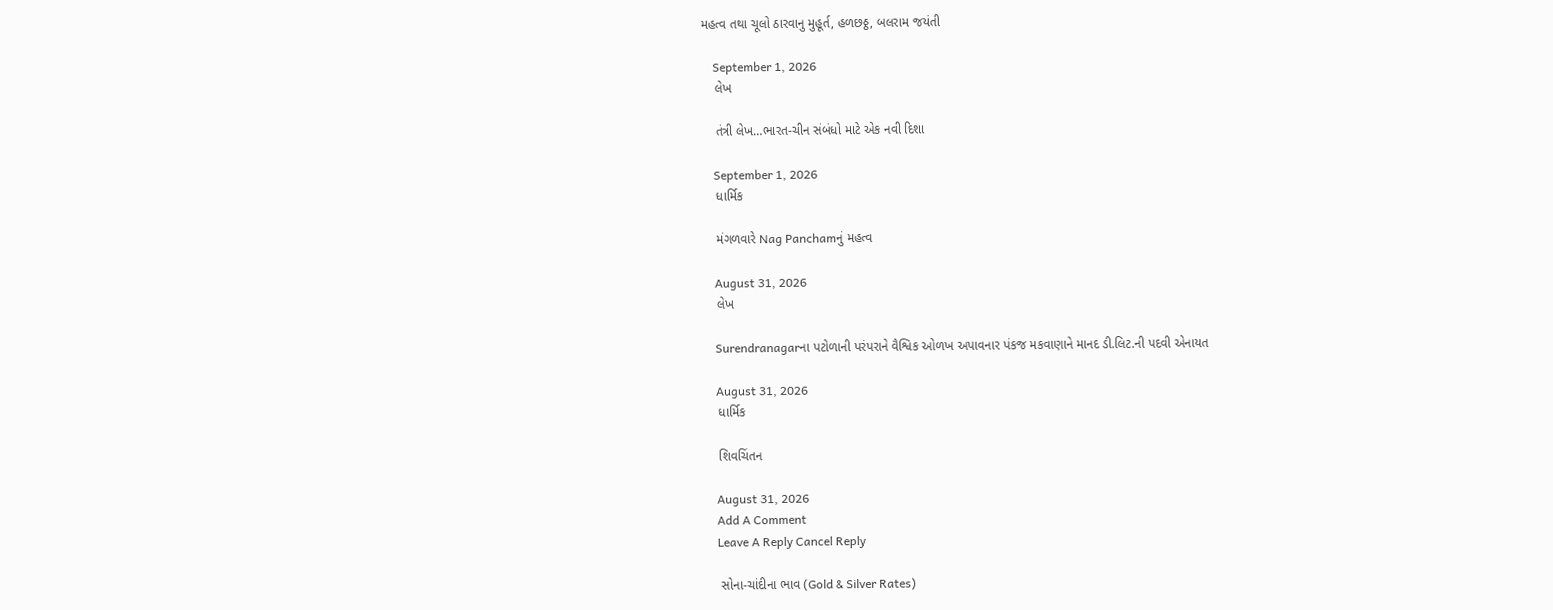મહત્વ તથા ચૂલો ઠારવાનુ મુહૂર્ત, હળછઠ્ઠ, બલરામ જયંતી

    September 1, 2026
    લેખ

    તંત્રી લેખ…ભારત-ચીન સંબંધો માટે એક નવી દિશા

    September 1, 2026
    ધાર્મિક

    મંગળવારે Nag Panchamનું મહત્વ

    August 31, 2026
    લેખ

    Surendranagarના પટોળાની પરંપરાને વૈશ્વિક ઓળખ અપાવનાર પંકજ મકવાણાને માનદ ડી.લિટ.ની પદવી એનાયત

    August 31, 2026
    ધાર્મિક

    શિવચિંતન

    August 31, 2026
    Add A Comment
    Leave A Reply Cancel Reply

    સોના-ચાંદીના ભાવ (Gold & Silver Rates)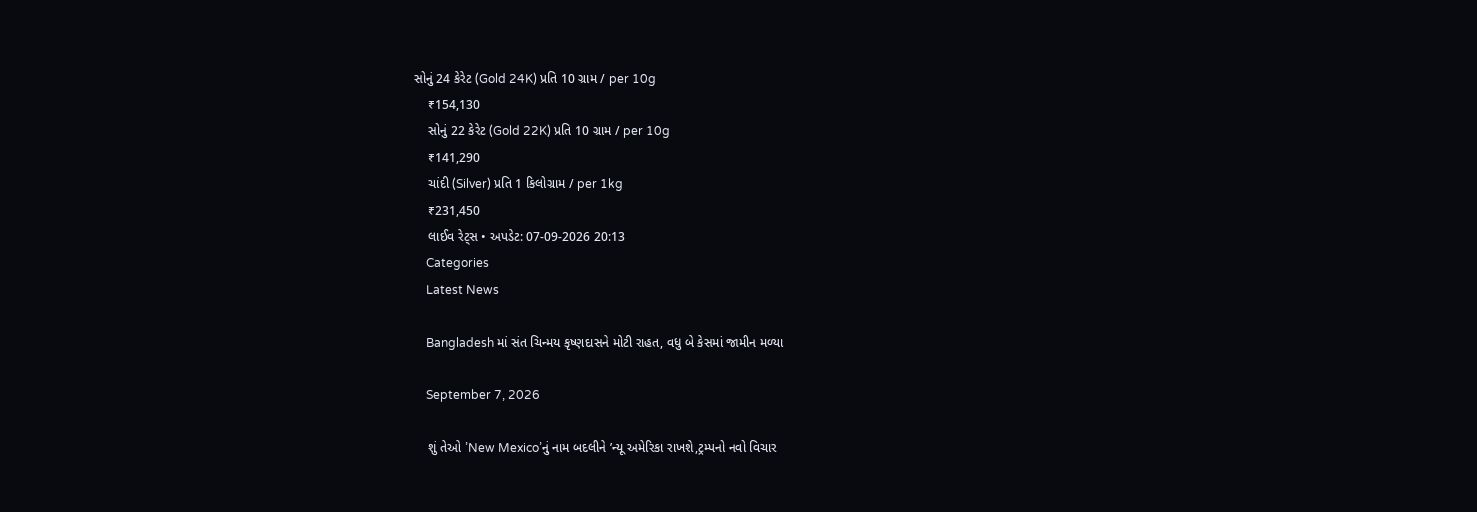સોનું 24 કેરેટ (Gold 24K) પ્રતિ 10 ગ્રામ / per 10g
    ₹154,130
    સોનું 22 કેરેટ (Gold 22K) પ્રતિ 10 ગ્રામ / per 10g
    ₹141,290
    ચાંદી (Silver) પ્રતિ 1 કિલોગ્રામ / per 1kg
    ₹231,450
    લાઈવ રેટ્સ • અપડેટ: 07-09-2026 20:13
    Categories
    Latest News

    Bangladesh માં સંત ચિન્મય કૃષ્ણદાસને મોટી રાહત, વધુ બે કેસમાં જામીન મળ્યા

    September 7, 2026

    શું તેઓ ’New Mexico’નું નામ બદલીને ’ન્યૂ અમેરિકા રાખશે,ટ્રમ્પનો નવો વિચાર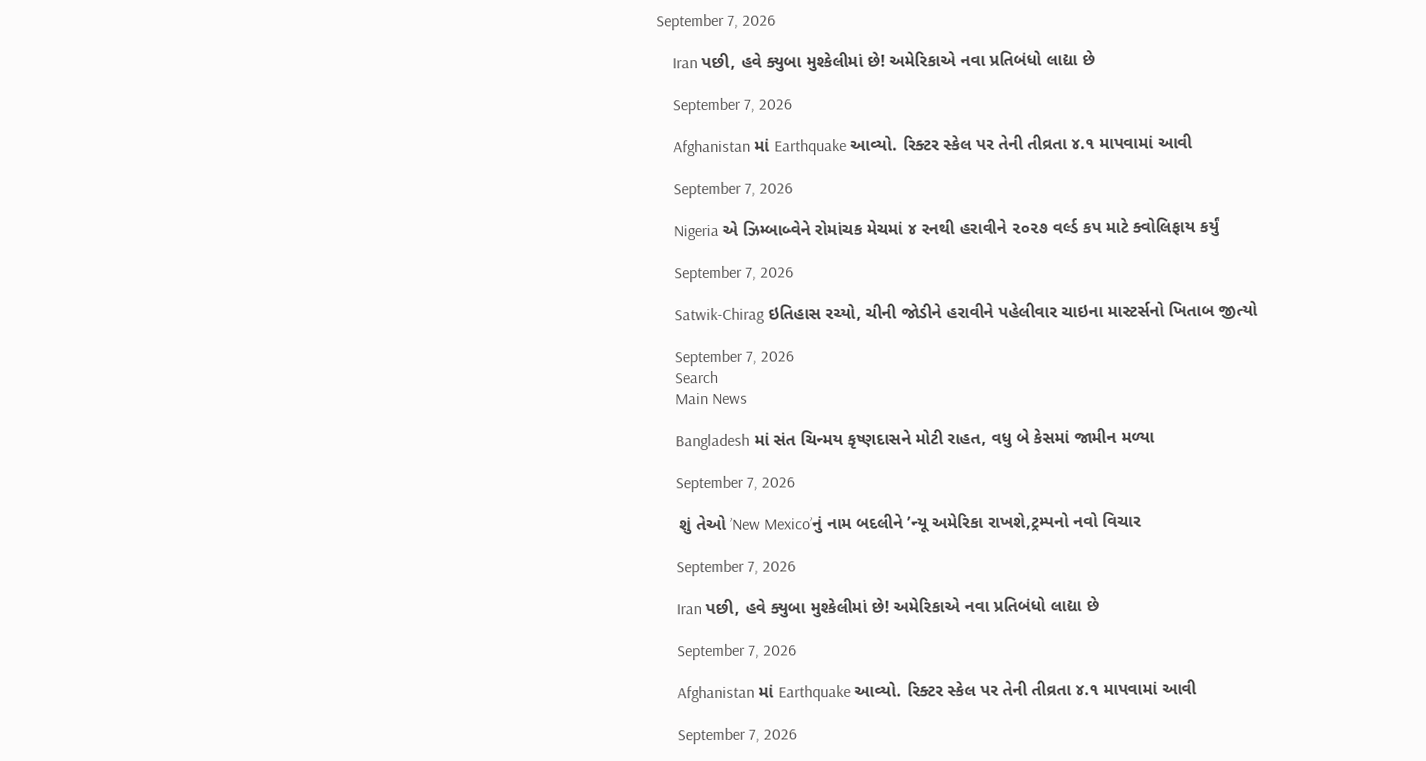September 7, 2026

    Iran પછી, હવે ક્યુબા મુશ્કેલીમાં છે! અમેરિકાએ નવા પ્રતિબંધો લાદ્યા છે

    September 7, 2026

    Afghanistan માં Earthquake આવ્યો. રિક્ટર સ્કેલ પર તેની તીવ્રતા ૪.૧ માપવામાં આવી

    September 7, 2026

    Nigeria એ ઝિમ્બાબ્વેને રોમાંચક મેચમાં ૪ રનથી હરાવીને ૨૦૨૭ વર્લ્ડ કપ માટે ક્વોલિફાય કર્યું

    September 7, 2026

    Satwik-Chirag ઇતિહાસ રચ્યો, ચીની જોડીને હરાવીને પહેલીવાર ચાઇના માસ્ટર્સનો ખિતાબ જીત્યો

    September 7, 2026
    Search
    Main News

    Bangladesh માં સંત ચિન્મય કૃષ્ણદાસને મોટી રાહત, વધુ બે કેસમાં જામીન મળ્યા

    September 7, 2026

    શું તેઓ ’New Mexico’નું નામ બદલીને ’ન્યૂ અમેરિકા રાખશે,ટ્રમ્પનો નવો વિચાર

    September 7, 2026

    Iran પછી, હવે ક્યુબા મુશ્કેલીમાં છે! અમેરિકાએ નવા પ્રતિબંધો લાદ્યા છે

    September 7, 2026

    Afghanistan માં Earthquake આવ્યો. રિક્ટર સ્કેલ પર તેની તીવ્રતા ૪.૧ માપવામાં આવી

    September 7, 2026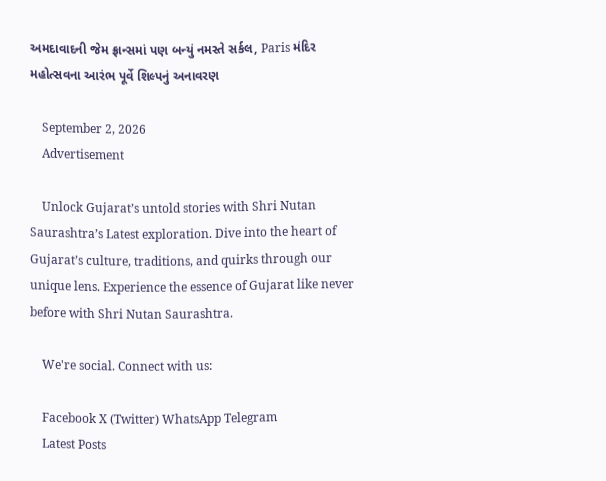અમદાવાદની જેમ ફ્રાન્સમાં પણ બન્યું નમસ્તે સર્કલ, Paris મંદિર મહોત્સવના આરંભ પૂર્વે શિલ્પનું અનાવરણ

    September 2, 2026
    Advertisement

    Unlock Gujarat’s untold stories with Shri Nutan Saurashtra’s Latest exploration. Dive into the heart of Gujarat’s culture, traditions, and quirks through our unique lens. Experience the essence of Gujarat like never before with Shri Nutan Saurashtra.

    We're social. Connect with us:

    Facebook X (Twitter) WhatsApp Telegram
    Latest Posts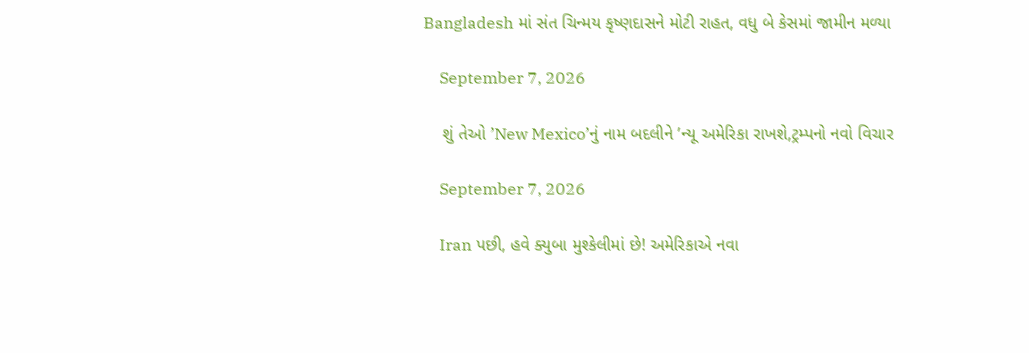Bangladesh માં સંત ચિન્મય કૃષ્ણદાસને મોટી રાહત, વધુ બે કેસમાં જામીન મળ્યા

    September 7, 2026

    શું તેઓ ’New Mexico’નું નામ બદલીને ’ન્યૂ અમેરિકા રાખશે,ટ્રમ્પનો નવો વિચાર

    September 7, 2026

    Iran પછી, હવે ક્યુબા મુશ્કેલીમાં છે! અમેરિકાએ નવા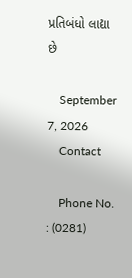પ્રતિબંધો લાદ્યા છે

    September 7, 2026
    Contact

    Phone No. : (0281)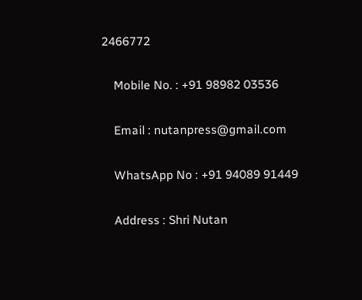2466772

    Mobile No. : +91 98982 03536

    Email : nutanpress@gmail.com

    WhatsApp No : +91 94089 91449

    Address : Shri Nutan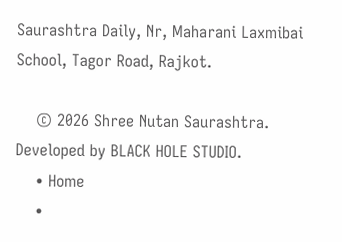Saurashtra Daily, Nr, Maharani Laxmibai School, Tagor Road, Rajkot.

    © 2026 Shree Nutan Saurashtra. Developed by BLACK HOLE STUDIO.
    • Home
    •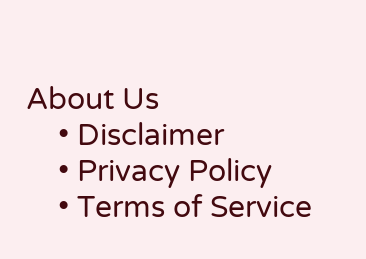About Us
    • Disclaimer
    • Privacy Policy
    • Terms of Service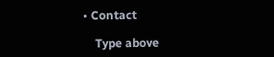• Contact

    Type above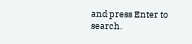and press Enter to search.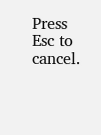Press Esc to cancel.